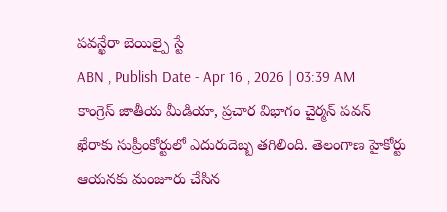పవన్ఖేరా బెయిల్పై స్టే
ABN , Publish Date - Apr 16 , 2026 | 03:39 AM
కాంగ్రెస్ జాతీయ మీడియా, ప్రచార విభాగం చైర్మన్ పవన్ ఖేరాకు సుప్రీంకోర్టులో ఎదురుదెబ్బ తగిలింది. తెలంగాణ హైకోర్టు ఆయనకు మంజూరు చేసిన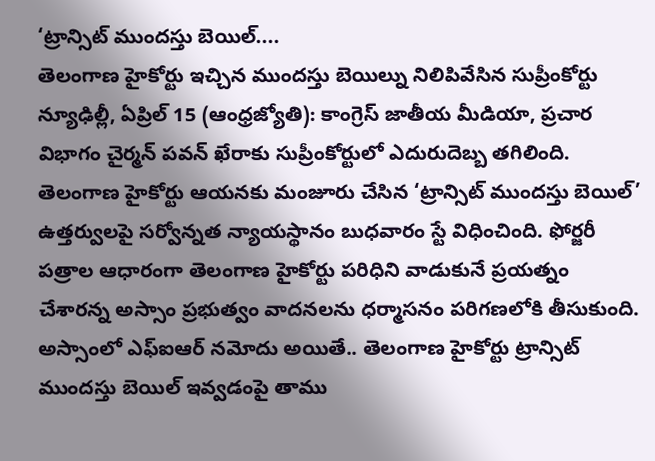‘ట్రాన్సిట్ ముందస్తు బెయిల్....
తెలంగాణ హైకోర్టు ఇచ్చిన ముందస్తు బెయిల్ను నిలిపివేసిన సుప్రీంకోర్టు
న్యూఢిల్లీ, ఏప్రిల్ 15 (ఆంధ్రజ్యోతి): కాంగ్రెస్ జాతీయ మీడియా, ప్రచార విభాగం చైర్మన్ పవన్ ఖేరాకు సుప్రీంకోర్టులో ఎదురుదెబ్బ తగిలింది. తెలంగాణ హైకోర్టు ఆయనకు మంజూరు చేసిన ‘ట్రాన్సిట్ ముందస్తు బెయిల్’ ఉత్తర్వులపై సర్వోన్నత న్యాయస్థానం బుధవారం స్టే విధించింది. ఫోర్జరీ పత్రాల ఆధారంగా తెలంగాణ హైకోర్టు పరిధిని వాడుకునే ప్రయత్నం చేశారన్న అస్సాం ప్రభుత్వం వాదనలను ధర్మాసనం పరిగణలోకి తీసుకుంది. అస్సాంలో ఎఫ్ఐఆర్ నమోదు అయితే.. తెలంగాణ హైకోర్టు ట్రాన్సిట్ ముందస్తు బెయిల్ ఇవ్వడంపై తాము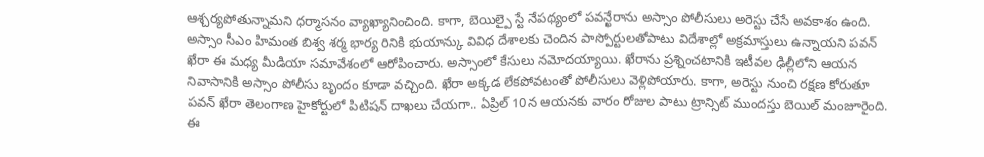ఆశ్చర్యపోతున్నామని ధర్మాసనం వ్యాఖ్యానించింది. కాగా, బెయిల్పై స్టే నేపథ్యంలో పవన్ఖేరాను అస్సాం పోలీసులు అరెస్టు చేసే అవకాశం ఉంది. అస్సాం సీఎం హిమంత బిశ్వ శర్మ భార్య రినికి భుయాన్కు వివిధ దేశాలకు చెందిన పాస్పోర్టులతోపాటు విదేశాల్లో అక్రమాస్తులు ఉన్నాయని పవన్ ఖేరా ఈ మధ్య మీడియా సమావేశంలో ఆరోపించారు. అస్సాంలో కేసులు నమోదయ్యాయి. ఖేరాను ప్రశ్నించటానికి ఇటీవల ఢిల్లీలోని ఆయన నివాసానికి అస్సాం పోలీసు బృందం కూడా వచ్చింది. ఖేరా అక్కడ లేకపోవటంతో పోలీసులు వెళ్లిపోయారు. కాగా, అరెస్టు నుంచి రక్షణ కోరుతూ పవన్ ఖేరా తెలంగాణ హైకోర్టులో పిటిషన్ దాఖలు చేయగా.. ఏప్రిల్ 10న ఆయనకు వారం రోజుల పాటు ట్రాన్సిట్ ముందస్తు బెయిల్ మంజూరైంది. ఈ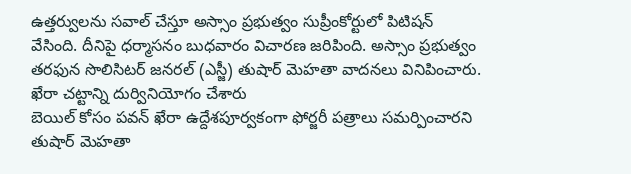ఉత్తర్వులను సవాల్ చేస్తూ అస్సాం ప్రభుత్వం సుప్రీంకోర్టులో పిటిషన్ వేసింది. దీనిపై ధర్మాసనం బుధవారం విచారణ జరిపింది. అస్సాం ప్రభుత్వం తరఫున సొలిసిటర్ జనరల్ (ఎస్జీ) తుషార్ మెహతా వాదనలు వినిపించారు.
ఖేరా చట్టాన్ని దుర్వినియోగం చేశారు
బెయిల్ కోసం పవన్ ఖేరా ఉద్దేశపూర్వకంగా ఫోర్జరీ పత్రాలు సమర్పించారని తుషార్ మెహతా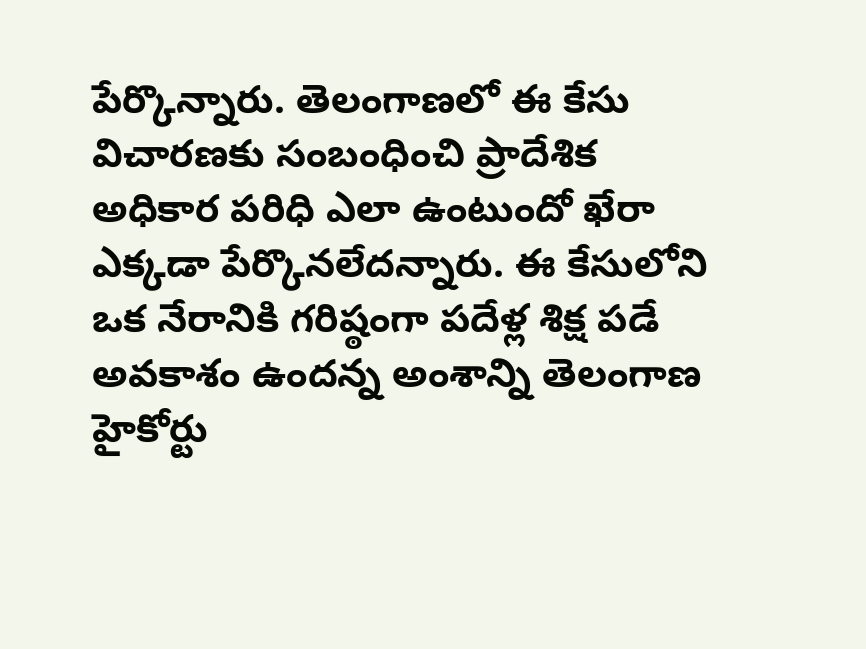పేర్కొన్నారు. తెలంగాణలో ఈ కేసు విచారణకు సంబంధించి ప్రాదేశిక అధికార పరిధి ఎలా ఉంటుందో ఖేరా ఎక్కడా పేర్కొనలేదన్నారు. ఈ కేసులోని ఒక నేరానికి గరిష్ఠంగా పదేళ్ల శిక్ష పడే అవకాశం ఉందన్న అంశాన్ని తెలంగాణ హైకోర్టు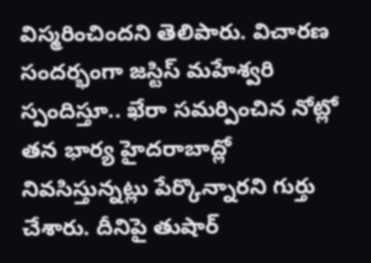విస్మరించిందని తెలిపారు. విచారణ సందర్భంగా జస్టిస్ మహేశ్వరి స్పందిస్తూ.. ఖేరా సమర్పించిన నోట్లో తన భార్య హైదరాబాద్లో నివసిస్తున్నట్లు పేర్కొన్నారని గుర్తు చేశారు. దీనిపై తుషార్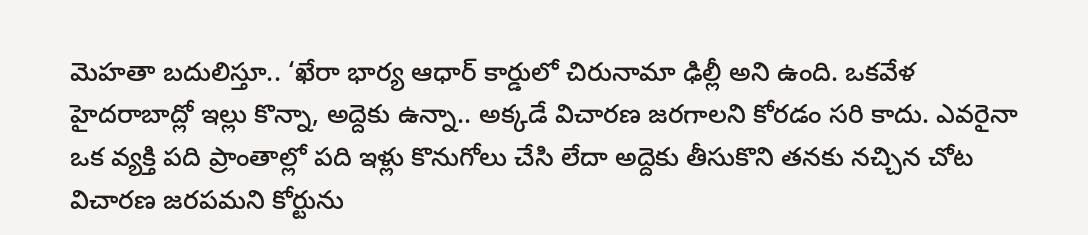మెహతా బదులిస్తూ.. ‘ఖేరా భార్య ఆధార్ కార్డులో చిరునామా ఢిల్లీ అని ఉంది. ఒకవేళ హైదరాబాద్లో ఇల్లు కొన్నా, అద్దెకు ఉన్నా.. అక్కడే విచారణ జరగాలని కోరడం సరి కాదు. ఎవరైనా ఒక వ్యక్తి పది ప్రాంతాల్లో పది ఇళ్లు కొనుగోలు చేసి లేదా అద్దెకు తీసుకొని తనకు నచ్చిన చోట విచారణ జరపమని కోర్టును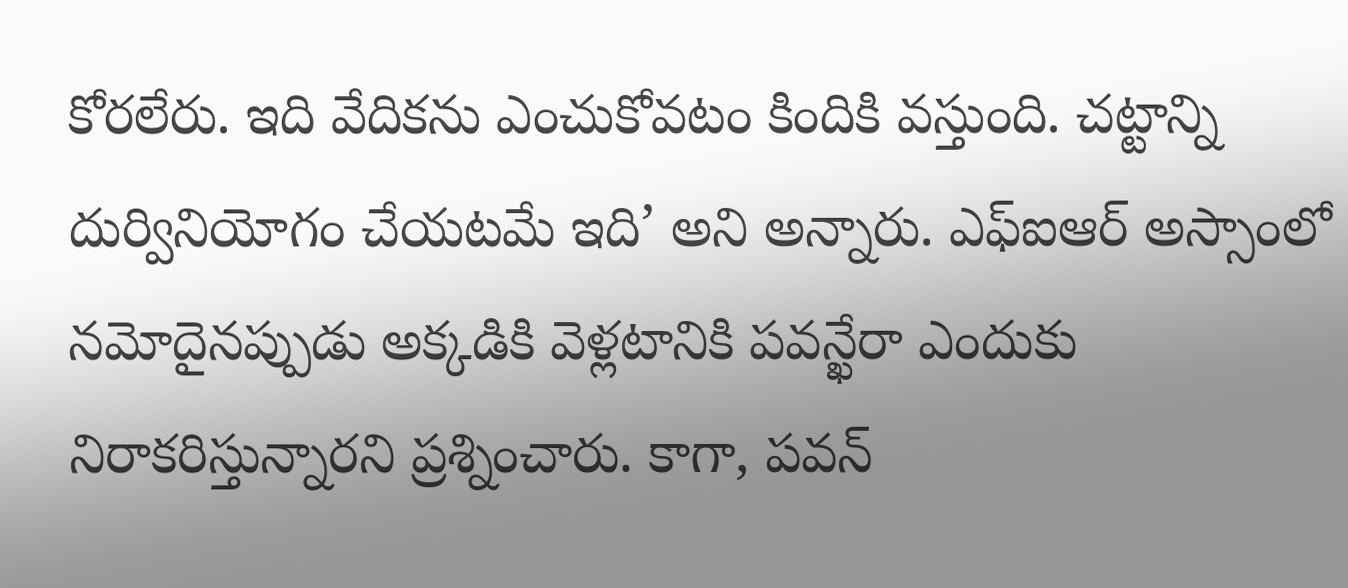కోరలేరు. ఇది వేదికను ఎంచుకోవటం కిందికి వస్తుంది. చట్టాన్ని దుర్వినియోగం చేయటమే ఇది’ అని అన్నారు. ఎఫ్ఐఆర్ అస్సాంలో నమోదైనప్పుడు అక్కడికి వెళ్లటానికి పవన్ఖేరా ఎందుకు నిరాకరిస్తున్నారని ప్రశ్నించారు. కాగా, పవన్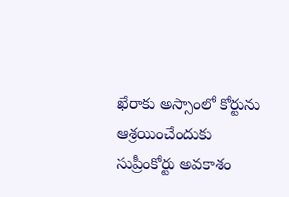ఖేరాకు అస్సాంలో కోర్టును ఆశ్రయించేందుకు సుప్రీంకోర్టు అవకాశం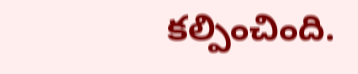కల్పించింది.